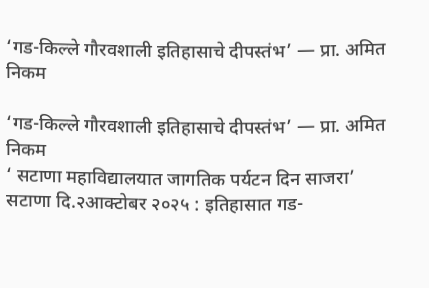‘गड-किल्ले गौरवशाली इतिहासाचे दीपस्तंभ’ — प्रा. अमित निकम

‘गड-किल्ले गौरवशाली इतिहासाचे दीपस्तंभ’ — प्रा. अमित निकम
‘ सटाणा महाविद्यालयात जागतिक पर्यटन दिन साजरा’
सटाणा दि.२आक्टोबर २०२५ : इतिहासात गड-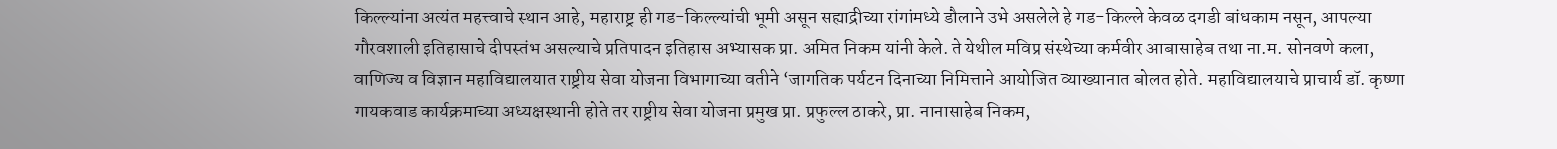किल्ल्यांना अत्यंत महत्त्वाचे स्थान आहे, महाराष्ट्र ही गड-किल्ल्यांची भूमी असून सह्याद्रीच्या रांगांमध्ये डौलाने उभे असलेले हे गड-किल्ले केवळ दगडी बांधकाम नसून, आपल्या गौरवशाली इतिहासाचे दीपस्तंभ असल्याचे प्रतिपादन इतिहास अभ्यासक प्रा. अमित निकम यांनी केले. ते येथील मविप्र संस्थेच्या कर्मवीर आबासाहेब तथा ना.म. सोनवणे कला, वाणिज्य व विज्ञान महाविद्यालयात राष्ट्रीय सेवा योजना विभागाच्या वतीने ‘जागतिक पर्यटन दिनाच्या निमित्ताने आयोजित व्याख्यानात बोलत होते. महाविद्यालयाचे प्राचार्य डॉ. कृष्णा गायकवाड कार्यक्रमाच्या अध्यक्षस्थानी होते तर राष्ट्रीय सेवा योजना प्रमुख प्रा. प्रफुल्ल ठाकरे, प्रा. नानासाहेब निकम,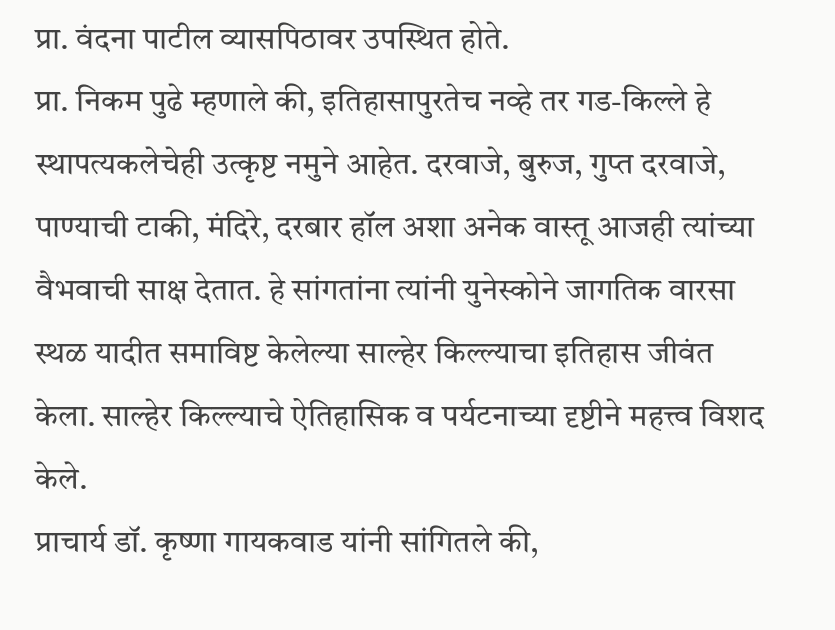प्रा. वंदना पाटील व्यासपिठावर उपस्थित होते.
प्रा. निकम पुढे म्हणाले की, इतिहासापुरतेच नव्हे तर गड-किल्ले हे स्थापत्यकलेचेही उत्कृष्ट नमुने आहेत. दरवाजे, बुरुज, गुप्त दरवाजे, पाण्याची टाकी, मंदिरे, दरबार हॉल अशा अनेक वास्तू आजही त्यांच्या वैभवाची साक्ष देतात. हे सांगतांना त्यांनी युनेस्कोने जागतिक वारसा स्थळ यादीत समाविष्ट केलेल्या साल्हेर किल्ल्याचा इतिहास जीवंत केला. साल्हेर किल्ल्याचे ऐतिहासिक व पर्यटनाच्या दृष्टीने महत्त्व विशद केले.
प्राचार्य डॉ. कृष्णा गायकवाड यांनी सांगितले की,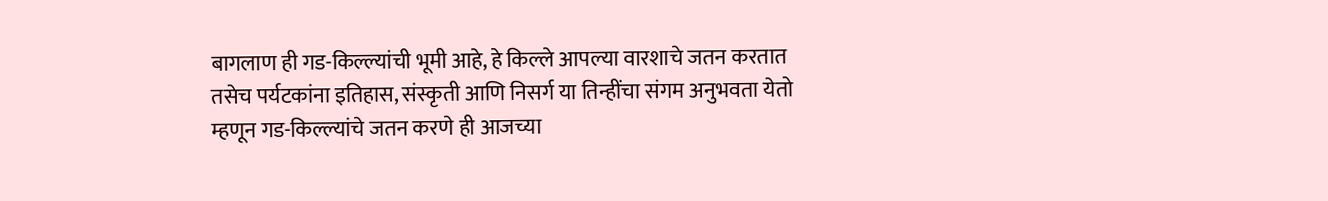बागलाण ही गड-किल्ल्यांची भूमी आहे, हे किल्ले आपल्या वारशाचे जतन करतात तसेच पर्यटकांना इतिहास, संस्कृती आणि निसर्ग या तिन्हींचा संगम अनुभवता येतो म्हणून गड-किल्ल्यांचे जतन करणे ही आजच्या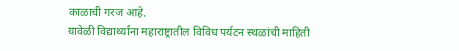काळाची गरज आहे.
यावेळी विद्यार्थ्यांना महाराष्ट्रातील विविध पर्यटन स्थळांची माहिती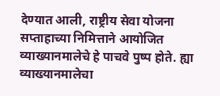देण्यात आली, राष्ट्रीय सेवा योजना सप्ताहाच्या निमित्ताने आयोजित व्याख्यानमालेचे हे पाचवे पुष्प होते. ह्या व्याख्यानमालेचा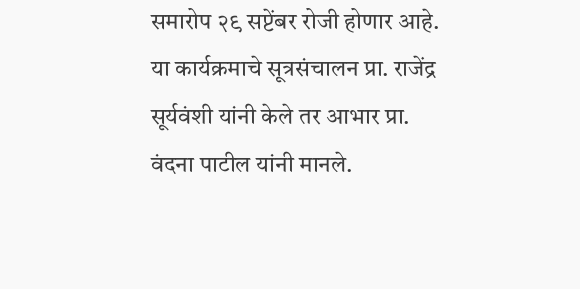समारोप २९ सप्टेंबर रोजी होणार आहे. या कार्यक्रमाचे सूत्रसंचालन प्रा. राजेंद्र सूर्यवंशी यांनी केले तर आभार प्रा. वंदना पाटील यांनी मानले.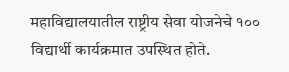महाविद्यालयातील राष्ट्रीय सेवा योजनेचे १०० विद्यार्थी कार्यक्रमात उपस्थित होते.